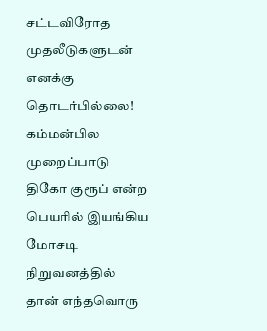சட்டவிரோத முதலீடுகளுடன் எனக்கு தொடர்பில்லை! கம்மன்பில முறைப்பாடு
திகோ குரூப் என்ற பெயரில் இயங்கிய மோசடி நிறுவனத்தில் தான் எந்தவொரு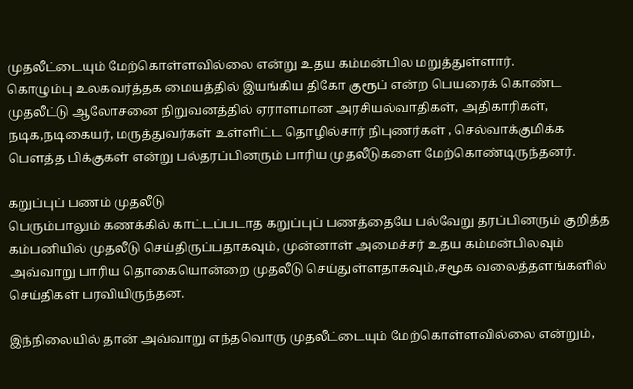முதலீட்டையும் மேற்கொள்ளவில்லை என்று உதய கம்மன்பில மறுத்துள்ளார்.
கொழும்பு உலகவர்த்தக மையத்தில் இயங்கிய திகோ குரூப் என்ற பெயரைக் கொண்ட முதலீட்டு ஆலோசனை நிறுவனத்தில் ஏராளமான அரசியல்வாதிகள், அதிகாரிகள், நடிக,நடிகையர், மருத்துவர்கள் உள்ளிட்ட தொழில்சார் நிபுணர்கள் , செல்வாக்குமிக்க பௌத்த பிக்குகள் என்று பல்தரப்பினரும் பாரிய முதலீடுகளை மேற்கொண்டிருந்தனர்.

கறுப்புப் பணம் முதலீடு
பெரும்பாலும் கணக்கில் காட்டப்படாத கறுப்புப் பணத்தையே பல்வேறு தரப்பினரும் குறித்த கம்பனியில் முதலீடு செய்திருப்பதாகவும், முன்னாள் அமைச்சர் உதய கம்மன்பிலவும் அவ்வாறு பாரிய தொகையொன்றை முதலீடு செய்துள்ளதாகவும்,சமூக வலைத்தளங்களில் செய்திகள் பரவியிருந்தன.

இந்நிலையில் தான் அவ்வாறு எந்தவொரு முதலீட்டையும் மேற்கொள்ளவில்லை என்றும்,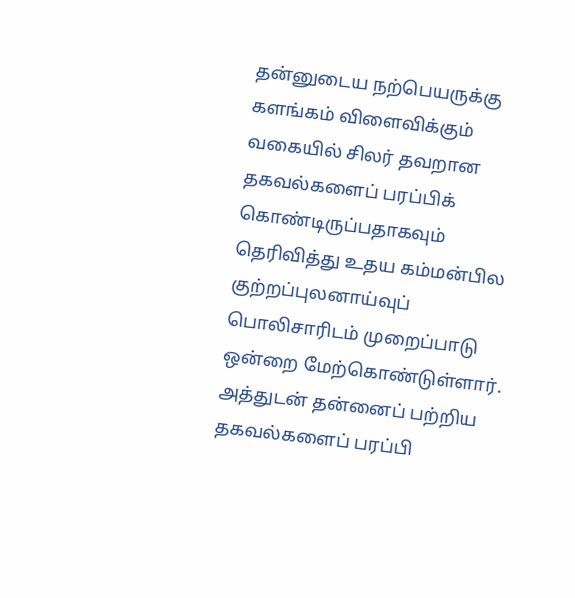தன்னுடைய நற்பெயருக்கு களங்கம் விளைவிக்கும் வகையில் சிலர் தவறான தகவல்களைப் பரப்பிக் கொண்டிருப்பதாகவும் தெரிவித்து உதய கம்மன்பில குற்றப்புலனாய்வுப் பொலிசாரிடம் முறைப்பாடு ஒன்றை மேற்கொண்டுள்ளார்.
அத்துடன் தன்னைப் பற்றிய தகவல்களைப் பரப்பி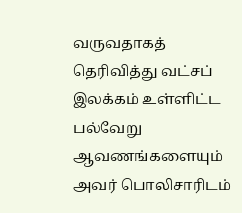வருவதாகத் தெரிவித்து வட்சப் இலக்கம் உள்ளிட்ட பல்வேறு ஆவணங்களையும் அவர் பொலிசாரிடம்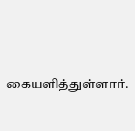கையளித்துள்ளார்.